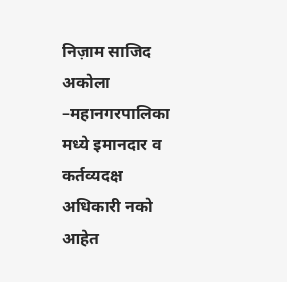निज़ाम साजिद
अकोला –महानगरपालिका मध्ये इमानदार व कर्तव्यदक्ष अधिकारी नको आहेत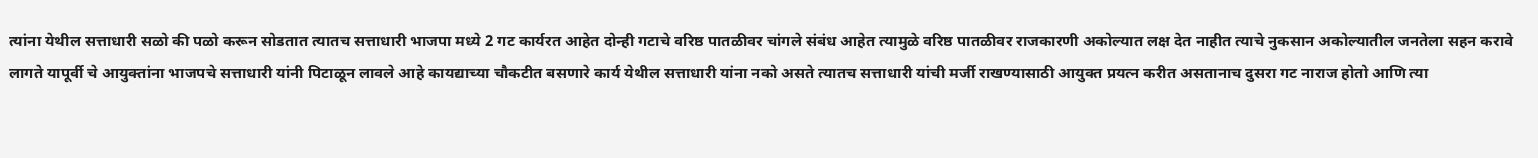त्यांना येथील सत्ताधारी सळो की पळो करून सोडतात त्यातच सत्ताधारी भाजपा मध्ये 2 गट कार्यरत आहेत दोन्ही गटाचे वरिष्ठ पातळीवर चांगले संबंध आहेत त्यामुळे वरिष्ठ पातळीवर राजकारणी अकोल्यात लक्ष देत नाहीत त्याचे नुकसान अकोल्यातील जनतेला सहन करावे लागते यापूर्वी चे आयुक्तांना भाजपचे सत्ताधारी यांनी पिटाळून लावले आहे कायद्याच्या चौकटीत बसणारे कार्य येथील सत्ताधारी यांना नको असते त्यातच सत्ताधारी यांची मर्जी राखण्यासाठी आयुक्त प्रयत्न करीत असतानाच दुसरा गट नाराज होतो आणि त्या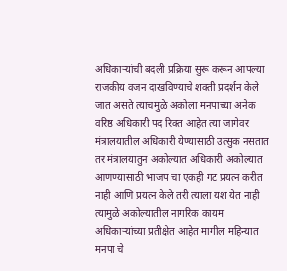अधिकाऱ्यांची बदली प्रक्रिया सुरू करून आपल्या राजकीय वजन दाखविण्याचे शक्ती प्रदर्शन केले जात असते त्याचमुळे अकोला मनपाच्या अनेक वरिष्ठ अधिकारी पद रिक्त आहेत त्या जागेवर मंत्रालयातील अधिकारी येण्यासाठी उत्सुक नसतात तर मंत्रालयातुन अकोल्यात अधिकारी अकोल्यात आणण्यासाठी भाजप चा एकही गट प्रयत्न करीत नाही आणि प्रयत्न केले तरी त्याला यश येत नाही त्यामुळे अकोल्यातील नागरिक कायम अधिकाऱ्यांच्या प्रतीक्षेत आहेत मागील महिन्यात मनपा चे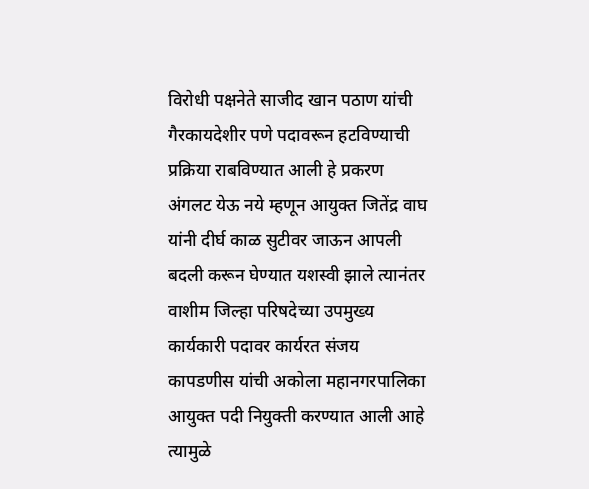विरोधी पक्षनेते साजीद खान पठाण यांची गैरकायदेशीर पणे पदावरून हटविण्याची प्रक्रिया राबविण्यात आली हे प्रकरण अंगलट येऊ नये म्हणून आयुक्त जितेंद्र वाघ यांनी दीर्घ काळ सुटीवर जाऊन आपली बदली करून घेण्यात यशस्वी झाले त्यानंतर वाशीम जिल्हा परिषदेच्या उपमुख्य कार्यकारी पदावर कार्यरत संजय कापडणीस यांची अकोला महानगरपालिका आयुक्त पदी नियुक्ती करण्यात आली आहे त्यामुळे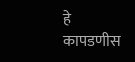हे कापडणीस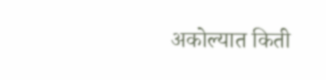अकोल्यात किती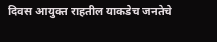दिवस आयुक्त राहतील याकडेच जनतेचे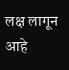लक्ष लागून आहे